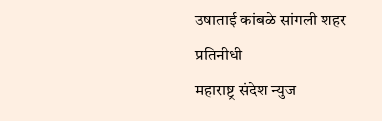उषाताई कांबळे सांगली शहर प्रतिनीधी
महाराष्ट्र संदेश न्युज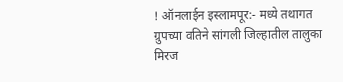! ऑनलाईन इस्लामपूर:- मध्ये तथागत ग्रुपच्या वतिने सांगली जिल्हातील तालुका मिरज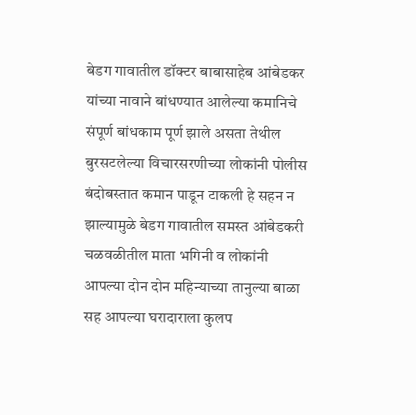बेडग गावातील डॉक्टर बाबासाहेब आंबेडकर यांच्या नावाने बांधण्यात आलेल्या कमानिचे संपूर्ण बांधकाम पूर्ण झाले असता तेथील बुरसटलेल्या विचारसरणीच्या लोकांनी पोलीस बंदोबस्तात कमान पाडून टाकली हे सहन न झाल्यामुळे बेडग गावातील समस्त आंबेडकरी चळवळीतील माता भगिनी व लोकांनी आपल्या दोन दोन महिन्याच्या तानुल्या बाळा सह आपल्या घरादाराला कुलप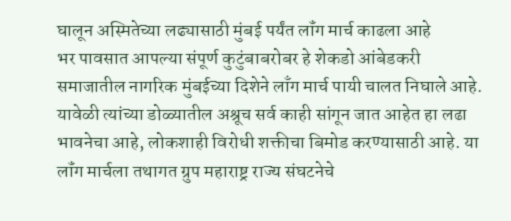घालून अस्मितेच्या लढ्यासाठी मुंबई पर्यंत लॉंग मार्च काढला आहे
भर पावसात आपल्या संपूर्ण कुटुंबाबरोबर हे शेकडो आंबेडकरी समाजातील नागरिक मुंबईच्या दिशेने लाँग मार्च पायी चालत निघाले आहे. यावेळी त्यांच्या डोळ्यातील अश्रूच सर्व काही सांगून जात आहेत हा लढा भावनेचा आहे, लोकशाही विरोधी शक्तीचा बिमोड करण्यासाठी आहे. या लॉंग मार्चला तथागत ग्रुप महाराष्ट्र राज्य संघटनेचे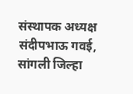संस्थापक अध्यक्ष संदीपभाऊ गवई, सांगली जिल्हा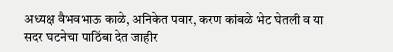अध्यक्ष वैभवभाऊ काळे, अनिकेत पवार, करण कांबळे भेट घेतली व या सदर घटनेचा पाठिंबा देत जाहीर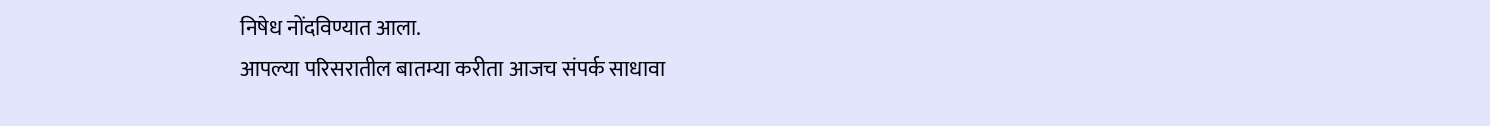निषेध नोंदविण्यात आला.
आपल्या परिसरातील बातम्या करीता आजच संपर्क साधावा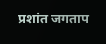प्रशांत जगताप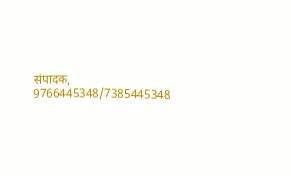संपादक, 9766445348/7385445348